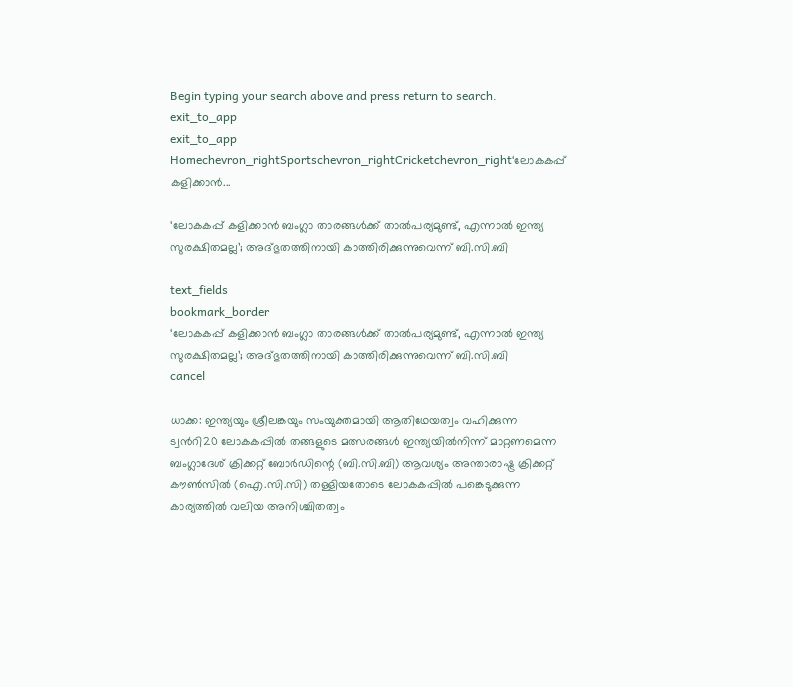Begin typing your search above and press return to search.
exit_to_app
exit_to_app
Homechevron_rightSportschevron_rightCricketchevron_right‘ലോകകപ്പ് കളിക്കാൻ...

‘ലോകകപ്പ് കളിക്കാൻ ബംഗ്ലാ താരങ്ങൾക്ക് താൽപര്യമുണ്ട്, എന്നാൽ ഇന്ത്യ സുരക്ഷിതമല്ല’; അദ്ഭുതത്തിനായി കാത്തിരിക്കുന്നുവെന്ന് ബി.സി.ബി

text_fields
bookmark_border
‘ലോകകപ്പ് കളിക്കാൻ ബംഗ്ലാ താരങ്ങൾക്ക് താൽപര്യമുണ്ട്, എന്നാൽ ഇന്ത്യ സുരക്ഷിതമല്ല’; അദ്ഭുതത്തിനായി കാത്തിരിക്കുന്നുവെന്ന് ബി.സി.ബി
cancel

ധാക്ക: ഇന്ത്യയും ശ്രീലങ്കയും സംയുക്തമായി ആതിഥേയത്വം വഹിക്കുന്ന ട്വന്‍റി20 ലോകകപ്പിൽ തങ്ങളുടെ മത്സരങ്ങൾ ഇന്ത്യയിൽനിന്ന് മാറ്റണമെന്ന ബംഗ്ലാദേശ് ക്രിക്കറ്റ് ബോർഡിന്റെ (ബി.സി.ബി) ആവശ്യം അന്താരാഷ്ട്ര ക്രിക്കറ്റ് കൗൺസിൽ (ഐ.സി.സി) തള്ളിയതോടെ ലോകകപ്പിൽ പങ്കെടുക്കുന്ന കാര്യത്തിൽ വലിയ അനിശ്ചിതത്വം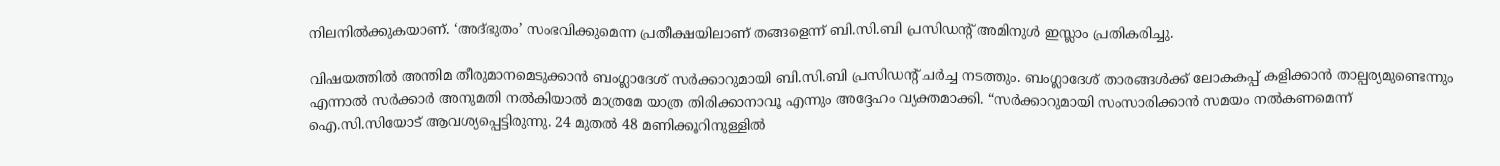നിലനിൽക്കുകയാണ്. ‘അദ്ഭുതം’ സംഭവിക്കുമെന്ന പ്രതീക്ഷയിലാണ് തങ്ങളെന്ന് ബി.സി.ബി പ്രസിഡന്റ് അമിനുൾ ഇസ്ലാം പ്രതികരിച്ചു.

വിഷയത്തിൽ അന്തിമ തീരുമാനമെടുക്കാൻ ബംഗ്ലാദേശ് സർക്കാറുമായി ബി.സി.ബി പ്രസിഡന്റ് ചർച്ച നടത്തും. ബംഗ്ലാദേശ് താരങ്ങൾക്ക് ലോകകപ്പ് കളിക്കാൻ താല്പര്യമുണ്ടെന്നും എന്നാൽ സർക്കാർ അനുമതി നൽകിയാൽ മാത്രമേ യാത്ര തിരിക്കാനാവൂ എന്നും അദ്ദേഹം വ്യക്തമാക്കി. “സർക്കാറുമായി സംസാരിക്കാൻ സമയം നൽകണമെന്ന് ഐ.സി.സിയോട് ആവശ്യപ്പെട്ടിരുന്നു. 24 മുതൽ 48 മണിക്കൂറിനുള്ളിൽ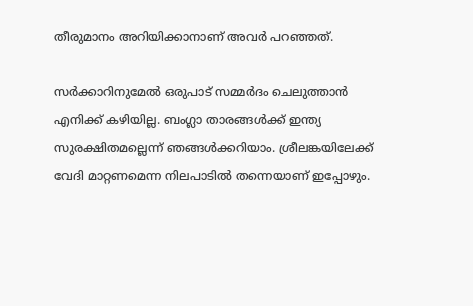തീരുമാനം അറിയിക്കാനാണ് അവർ പറഞ്ഞത്.

സർക്കാറിനുമേൽ ഒരുപാട് സമ്മർദം ചെലുത്താൻ എനിക്ക് കഴിയില്ല. ബംഗ്ലാ താരങ്ങൾക്ക് ഇന്ത്യ സുരക്ഷിതമല്ലെന്ന് ഞങ്ങൾക്കറിയാം. ശ്രീലങ്കയിലേക്ക് വേദി മാറ്റണമെന്ന നിലപാടിൽ തന്നെയാണ് ഇപ്പോഴും.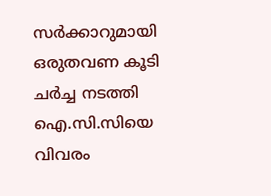സർക്കാറുമായി ഒരുതവണ കൂടി ചർച്ച നടത്തി ഐ.സി.സിയെ വിവരം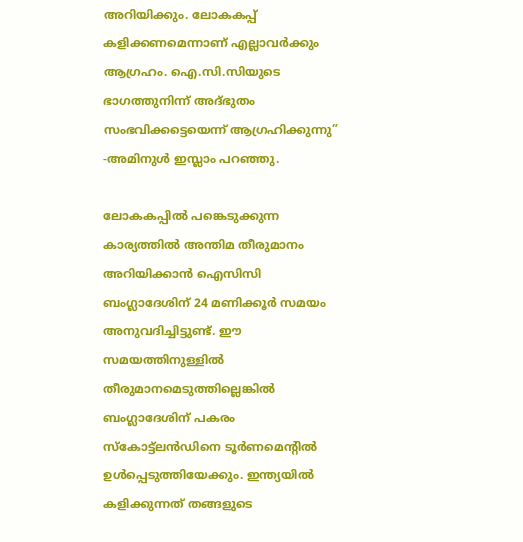അറിയിക്കും. ലോകകപ്പ് കളിക്കണമെന്നാണ് എല്ലാവർക്കും ആഗ്രഹം. ഐ.സി.സിയുടെ ഭാഗത്തുനിന്ന് അദ്ഭുതം സംഭവിക്കട്ടെയെന്ന് ആഗ്രഹിക്കുന്നു” -അമിനുൾ ഇസ്ലാം പറഞ്ഞു.

ലോകകപ്പിൽ പങ്കെടുക്കുന്ന കാര്യത്തിൽ അന്തിമ തീരുമാനം അറിയിക്കാൻ ഐസിസി ബംഗ്ലാദേശിന് 24 മണിക്കൂർ സമയം അനുവദിച്ചിട്ടുണ്ട്. ഈ സമയത്തിനുള്ളിൽ തീരുമാനമെടുത്തില്ലെങ്കിൽ ബംഗ്ലാദേശിന് പകരം സ്കോട്ട്ലൻഡിനെ ടൂർണമെന്റിൽ ഉൾപ്പെടുത്തിയേക്കും. ഇന്ത്യയിൽ കളിക്കുന്നത് തങ്ങളുടെ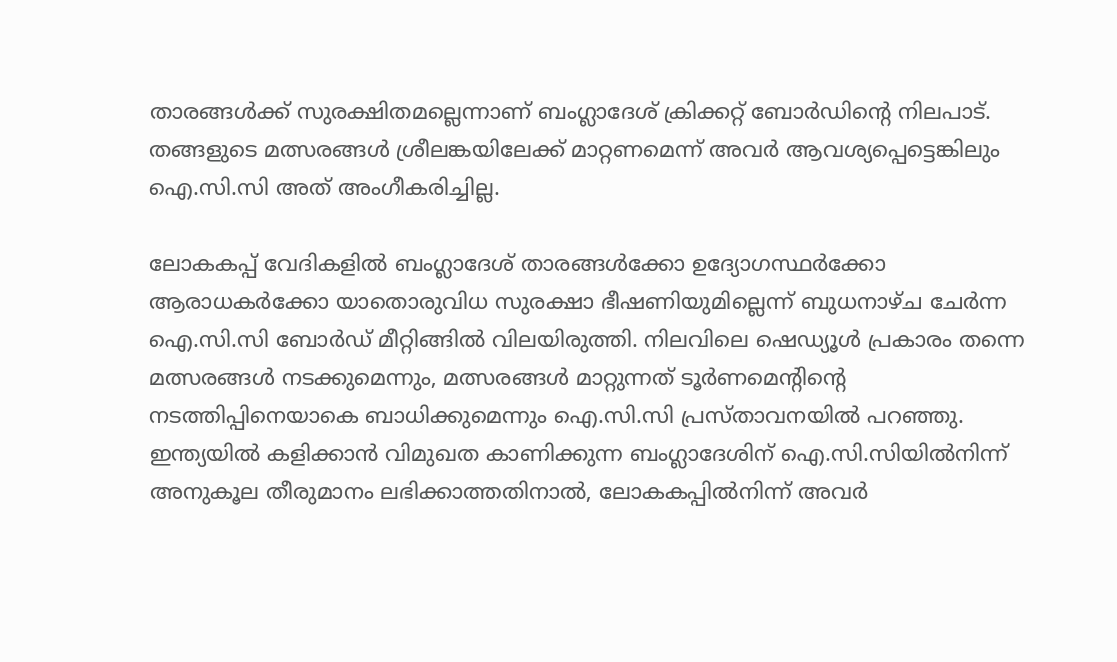താരങ്ങൾക്ക് സുരക്ഷിതമല്ലെന്നാണ് ബംഗ്ലാദേശ് ക്രിക്കറ്റ് ബോർഡിന്റെ നിലപാട്. തങ്ങളുടെ മത്സരങ്ങൾ ശ്രീലങ്കയിലേക്ക് മാറ്റണമെന്ന് അവർ ആവശ്യപ്പെട്ടെങ്കിലും ഐ.സി.സി അത് അംഗീകരിച്ചില്ല.

ലോകകപ്പ് വേദികളിൽ ബംഗ്ലാദേശ് താരങ്ങൾക്കോ ഉദ്യോഗസ്ഥർക്കോ ആരാധകർക്കോ യാതൊരുവിധ സുരക്ഷാ ഭീഷണിയുമില്ലെന്ന് ബുധനാഴ്ച ചേർന്ന ഐ.സി.സി ബോർഡ് മീറ്റിങ്ങിൽ വിലയിരുത്തി. നിലവിലെ ഷെഡ്യൂൾ പ്രകാരം തന്നെ മത്സരങ്ങൾ നടക്കുമെന്നും, മത്സരങ്ങൾ മാറ്റുന്നത് ടൂർണമെന്റിന്റെ നടത്തിപ്പിനെയാകെ ബാധിക്കുമെന്നും ഐ.സി.സി പ്രസ്താവനയിൽ പറഞ്ഞു. ഇന്ത്യയിൽ കളിക്കാൻ വിമുഖത കാണിക്കുന്ന ബംഗ്ലാദേശിന് ഐ.സി.സിയിൽനിന്ന് അനുകൂല തീരുമാനം ലഭിക്കാത്തതിനാൽ, ലോകകപ്പിൽനിന്ന് അവർ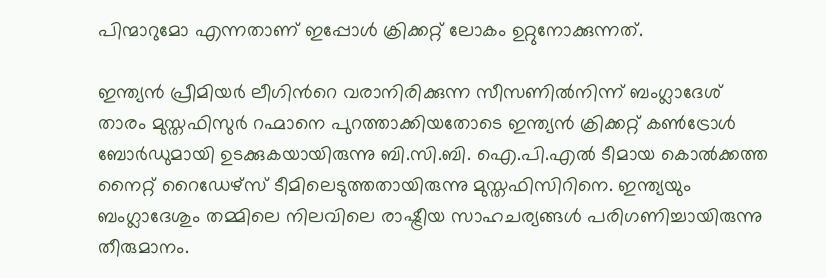പിന്മാറുമോ എന്നതാണ് ഇപ്പോൾ ക്രിക്കറ്റ് ലോകം ഉറ്റുനോക്കുന്നത്.

ഇന്ത്യൻ പ്രീമിയർ ലീഗിന്‍റെ വരാനിരിക്കുന്ന സീസണിൽനിന്ന് ബംഗ്ലാദേശ് താരം മുസ്തഫിസുർ റഹ്മാനെ പുറത്താക്കിയതോടെ ഇന്ത്യൻ ക്രിക്കറ്റ് കൺട്രോൾ ബോർഡുമായി ഉടക്കുകയായിരുന്നു ബി.സി.ബി. ഐ.പി.എൽ ടീമായ കൊൽക്കത്ത നൈറ്റ് റൈഡേഴ്സ് ടീമിലെടുത്തതായിരുന്നു മുസ്തഫിസിറിനെ. ഇന്ത്യയും ബംഗ്ലാദേശും തമ്മിലെ നിലവിലെ രാഷ്ട്രീയ സാഹചര്യങ്ങൾ പരിഗണിച്ചായിരുന്നു തീരുമാനം.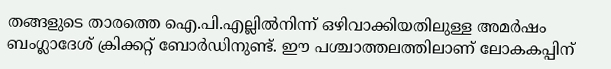തങ്ങളുടെ താരത്തെ ഐ.പി.എല്ലിൽനിന്ന് ഒഴിവാക്കിയതിലുള്ള അമർഷം ബംഗ്ലാദേശ് ക്രിക്കറ്റ് ബോർഡിനുണ്ട്. ഈ പശ്ചാത്തലത്തിലാണ് ലോകകപ്പിന്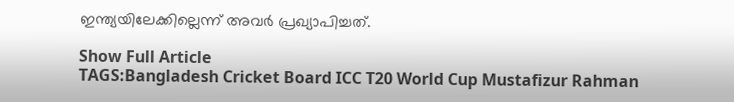ഇന്ത്യയിലേക്കില്ലെന്ന് അവർ പ്രഖ്യാപിച്ചത്.

Show Full Article
TAGS:Bangladesh Cricket Board ICC T20 World Cup Mustafizur Rahman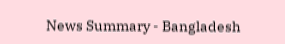News Summary - Bangladesh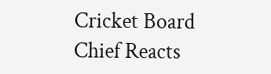Cricket Board Chief Reacts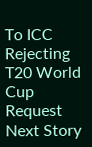To ICC Rejecting T20 World Cup Request
Next Story